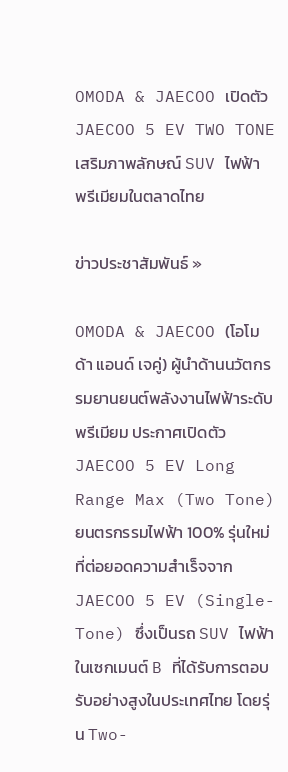OMODA & JAECOO เปิดตัว JAECOO 5 EV TWO TONE เสริมภาพลักษณ์ SUV ไฟฟ้า พรีเมียมในตลาดไทย

ข่าวประชาสัมพันธ์ »

OMODA & JAECOO (โอโมด้า แอนด์ เจคู่) ผู้นำด้านนวัตกรรมยานยนต์พลังงานไฟฟ้าระดับพรีเมียม ประกาศเปิดตัว JAECOO 5 EV Long Range Max (Two Tone) ยนตรกรรมไฟฟ้า 100% รุ่นใหม่ที่ต่อยอดความสำเร็จจาก JAECOO 5 EV (Single-Tone) ซึ่งเป็นรถ SUV ไฟฟ้าในเซกเมนต์ B ที่ได้รับการตอบรับอย่างสูงในประเทศไทย โดยรุ่น Two-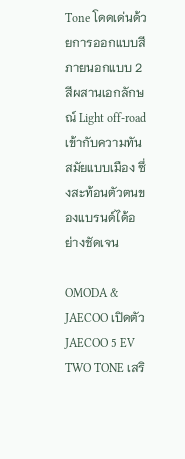Tone โดดเด่นด้วยการออกแบบสีภายนอกแบบ 2 สีผสานเอกลักษณ์ Light off-road เข้ากับความทันสมัยแบบเมือง ซึ่งสะท้อนตัวตนของแบรนด์ได้อย่างชัดเจน

OMODA & JAECOO เปิดตัว JAECOO 5 EV TWO TONE เสริ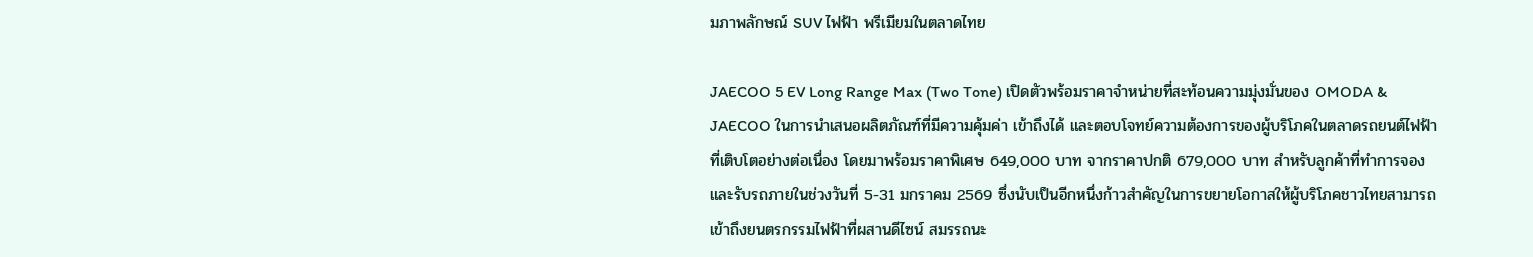มภาพลักษณ์ SUV ไฟฟ้า พรีเมียมในตลาดไทย

JAECOO 5 EV Long Range Max (Two Tone) เปิดตัวพร้อมราคาจำหน่ายที่สะท้อนความมุ่งมั่นของ OMODA & JAECOO ในการนำเสนอผลิตภัณฑ์ที่มีความคุ้มค่า เข้าถึงได้ และตอบโจทย์ความต้องการของผู้บริโภคในตลาดรถยนต์ไฟฟ้าที่เติบโตอย่างต่อเนื่อง โดยมาพร้อมราคาพิเศษ 649,000 บาท จากราคาปกติ 679,000 บาท สำหรับลูกค้าที่ทำการจองและรับรถภายในช่วงวันที่ 5-31 มกราคม 2569 ซึ่งนับเป็นอีกหนึ่งก้าวสำคัญในการขยายโอกาสให้ผู้บริโภคชาวไทยสามารถเข้าถึงยนตรกรรมไฟฟ้าที่ผสานดีไซน์ สมรรถนะ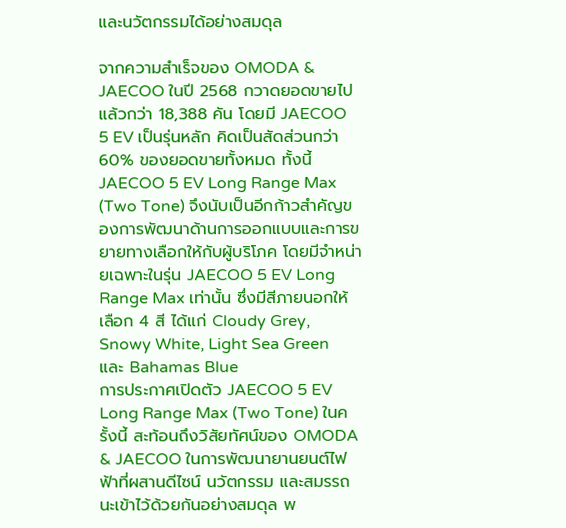และนวัตกรรมได้อย่างสมดุล

จากความสำเร็จของ OMODA & JAECOO ในปี 2568 กวาดยอดขายไปแล้วกว่า 18,388 คัน โดยมี JAECOO 5 EV เป็นรุ่นหลัก คิดเป็นสัดส่วนกว่า 60% ของยอดขายทั้งหมด ทั้งนี้ JAECOO 5 EV Long Range Max (Two Tone) จึงนับเป็นอีกก้าวสำคัญของการพัฒนาด้านการออกแบบและการขยายทางเลือกให้กับผู้บริโภค โดยมีจำหน่ายเฉพาะในรุ่น JAECOO 5 EV Long Range Max เท่านั้น ซึ่งมีสีภายนอกให้เลือก 4 สี ได้แก่ Cloudy Grey, Snowy White, Light Sea Green และ Bahamas Blue
การประกาศเปิดตัว JAECOO 5 EV Long Range Max (Two Tone) ในครั้งนี้ สะท้อนถึงวิสัยทัศน์ของ OMODA & JAECOO ในการพัฒนายานยนต์ไฟฟ้าที่ผสานดีไซน์ นวัตกรรม และสมรรถนะเข้าไว้ด้วยกันอย่างสมดุล พ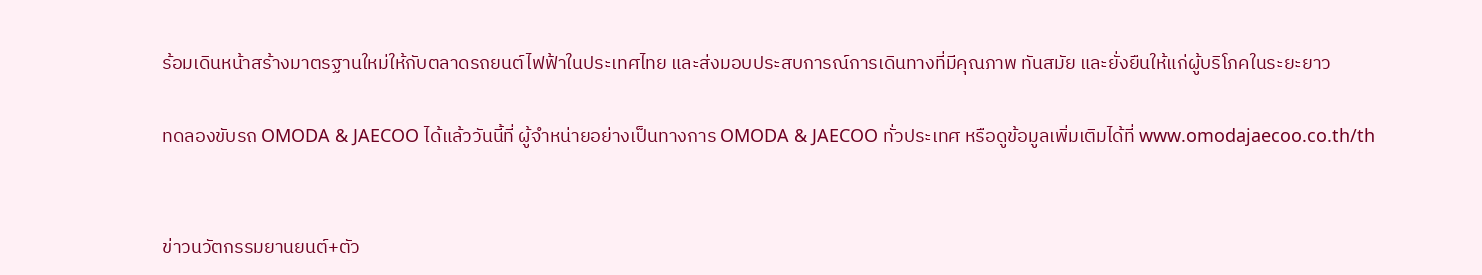ร้อมเดินหน้าสร้างมาตรฐานใหม่ให้กับตลาดรถยนต์ไฟฟ้าในประเทศไทย และส่งมอบประสบการณ์การเดินทางที่มีคุณภาพ ทันสมัย และยั่งยืนให้แก่ผู้บริโภคในระยะยาว

ทดลองขับรถ OMODA & JAECOO ได้แล้ววันนี้ที่ ผู้จำหน่ายอย่างเป็นทางการ OMODA & JAECOO ทั่วประเทศ หรือดูข้อมูลเพิ่มเติมได้ที่ www.omodajaecoo.co.th/th


ข่าวนวัตกรรมยานยนต์+ตัว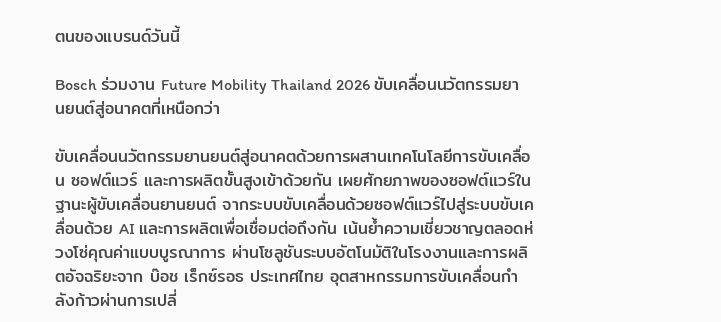ตนของแบรนด์วันนี้

Bosch ร่วมงาน Future Mobility Thailand 2026 ขับเคลื่อนนวัตกรรมยานยนต์สู่อนาคตที่เหนือกว่า

ขับเคลื่อนนวัตกรรมยานยนต์สู่อนาคตด้วยการผสานเทคโนโลยีการขับเคลื่อน ซอฟต์แวร์ และการผลิตขั้นสูงเข้าด้วยกัน เผยศักยภาพของซอฟต์แวร์ในฐานะผู้ขับเคลื่อนยานยนต์ จากระบบขับเคลื่อนด้วยซอฟต์แวร์ไปสู่ระบบขับเคลื่อนด้วย AI และการผลิตเพื่อเชื่อมต่อถึงกัน เน้นย้ำความเชี่ยวชาญตลอดห่วงโซ่คุณค่าแบบบูรณาการ ผ่านโซลูชันระบบอัตโนมัติในโรงงานและการผลิตอัจฉริยะจาก บ๊อช เร็กซ์รอธ ประเทศไทย อุตสาหกรรมการขับเคลื่อนกำลังก้าวผ่านการเปลี่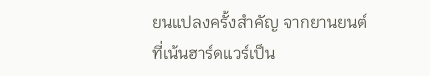ยนแปลงครั้งสำคัญ จากยานยนต์ที่เน้นฮาร์ดแวร์เป็น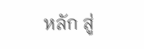หลัก สู่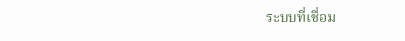ระบบที่เชื่อม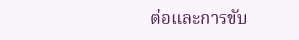ต่อและการขับ